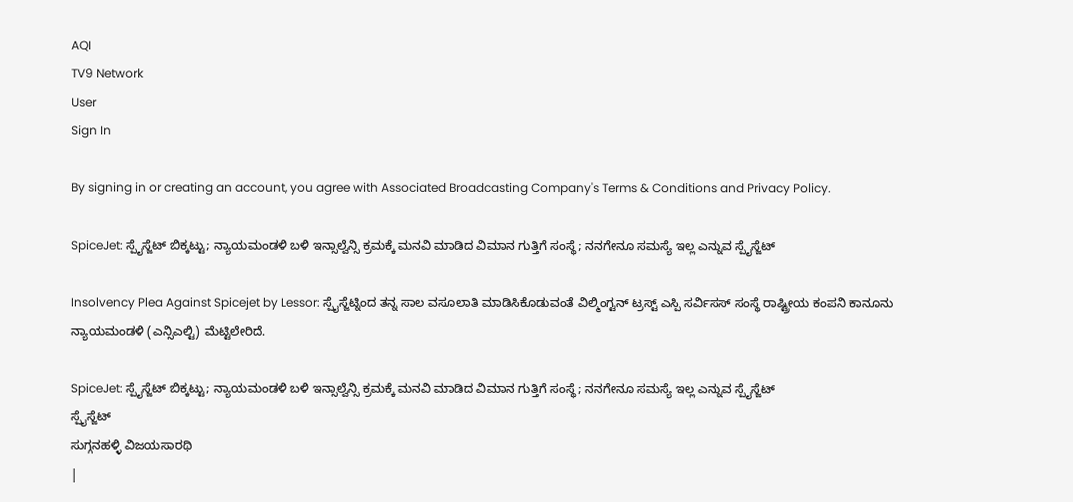AQI
TV9 Network
User
Sign In

By signing in or creating an account, you agree with Associated Broadcasting Company's Terms & Conditions and Privacy Policy.

SpiceJet: ಸ್ಪೈಸ್ಜೆಟ್ ಬಿಕ್ಕಟ್ಟು; ನ್ಯಾಯಮಂಡಳಿ ಬಳಿ ಇನ್ಸಾಲ್ವೆನ್ಸಿ ಕ್ರಮಕ್ಕೆ ಮನವಿ ಮಾಡಿದ ವಿಮಾನ ಗುತ್ತಿಗೆ ಸಂಸ್ಥೆ; ನನಗೇನೂ ಸಮಸ್ಯೆ ಇಲ್ಲ ಎನ್ನುವ ಸ್ಪೈಸ್ಜೆಟ್

Insolvency Plea Against Spicejet by Lessor: ಸ್ಪೈಸ್ಜೆಟ್ನಿಂದ ತನ್ನ ಸಾಲ ವಸೂಲಾತಿ ಮಾಡಿಸಿಕೊಡುವಂತೆ ವಿಲ್ಮಿಂಗ್ಟನ್ ಟ್ರಸ್ಟ್ ಎಸ್ಪಿ ಸರ್ವಿಸಸ್ ಸಂಸ್ಥೆ ರಾಷ್ಟ್ರೀಯ ಕಂಪನಿ ಕಾನೂನು ನ್ಯಾಯಮಂಡಳಿ (ಎನ್ಸಿಎಲ್ಟಿ) ಮೆಟ್ಟಿಲೇರಿದೆ.

SpiceJet: ಸ್ಪೈಸ್ಜೆಟ್ ಬಿಕ್ಕಟ್ಟು; ನ್ಯಾಯಮಂಡಳಿ ಬಳಿ ಇನ್ಸಾಲ್ವೆನ್ಸಿ ಕ್ರಮಕ್ಕೆ ಮನವಿ ಮಾಡಿದ ವಿಮಾನ ಗುತ್ತಿಗೆ ಸಂಸ್ಥೆ; ನನಗೇನೂ ಸಮಸ್ಯೆ ಇಲ್ಲ ಎನ್ನುವ ಸ್ಪೈಸ್ಜೆಟ್
ಸ್ಪೈಸ್ಜೆಟ್
ಸುಗ್ಗನಹಳ್ಳಿ ವಿಜಯಸಾರಥಿ
|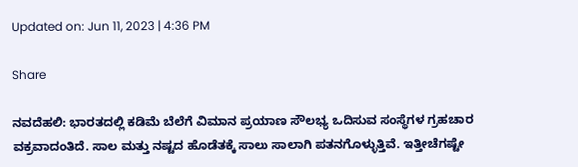Updated on: Jun 11, 2023 | 4:36 PM

Share

ನವದೆಹಲಿ: ಭಾರತದಲ್ಲಿ ಕಡಿಮೆ ಬೆಲೆಗೆ ವಿಮಾನ ಪ್ರಯಾಣ ಸೌಲಭ್ಯ ಒದಿಸುವ ಸಂಸ್ಥೆಗಳ ಗ್ರಹಚಾರ ವಕ್ರವಾದಂತಿದೆ. ಸಾಲ ಮತ್ತು ನಷ್ಟದ ಹೊಡೆತಕ್ಕೆ ಸಾಲು ಸಾಲಾಗಿ ಪತನಗೊಳ್ಳುತ್ತಿವೆ. ಇತ್ತೀಚೆಗಷ್ಟೇ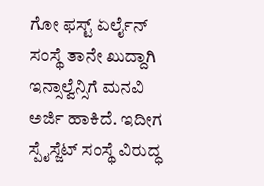ಗೋ ಫಸ್ಟ್ ಏರ್ಲೈನ್ ಸಂಸ್ಥೆ ತಾನೇ ಖುದ್ದಾಗಿ ಇನ್ಸಾಲ್ವೆನ್ಸಿಗೆ ಮನವಿ ಅರ್ಜಿ ಹಾಕಿದೆ. ಇದೀಗ ಸ್ಪೈಸ್ಜೆಟ್ ಸಂಸ್ಥೆ ವಿರುದ್ಧ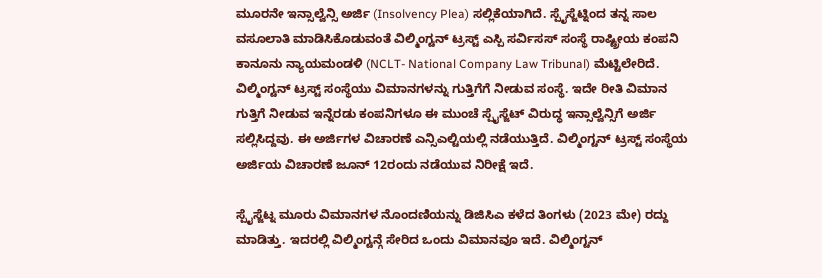ಮೂರನೇ ಇನ್ಸಾಲ್ವೆನ್ಸಿ ಅರ್ಜಿ (Insolvency Plea) ಸಲ್ಲಿಕೆಯಾಗಿದೆ. ಸ್ಪೈಸ್ಜೆಟ್ನಿಂದ ತನ್ನ ಸಾಲ ವಸೂಲಾತಿ ಮಾಡಿಸಿಕೊಡುವಂತೆ ವಿಲ್ಮಿಂಗ್ಟನ್ ಟ್ರಸ್ಟ್ ಎಸ್ಪಿ ಸರ್ವಿಸಸ್ ಸಂಸ್ಥೆ ರಾಷ್ಟ್ರೀಯ ಕಂಪನಿ ಕಾನೂನು ನ್ಯಾಯಮಂಡಳಿ (NCLT- National Company Law Tribunal) ಮೆಟ್ಟಿಲೇರಿದೆ. ವಿಲ್ಮಿಂಗ್ಟನ್ ಟ್ರಸ್ಟ್ ಸಂಸ್ಥೆಯು ವಿಮಾನಗಳನ್ನು ಗುತ್ತಿಗೆಗೆ ನೀಡುವ ಸಂಸ್ಥೆ. ಇದೇ ರೀತಿ ವಿಮಾನ ಗುತ್ತಿಗೆ ನೀಡುವ ಇನ್ನೆರಡು ಕಂಪನಿಗಳೂ ಈ ಮುಂಚೆ ಸ್ಪೈಸ್ಜೆಟ್ ವಿರುದ್ಧ ಇನ್ಸಾಲ್ವೆನ್ಸಿಗೆ ಅರ್ಜಿ ಸಲ್ಲಿಸಿದ್ದವು. ಈ ಅರ್ಜಿಗಳ ವಿಚಾರಣೆ ಎನ್ಸಿಎಲ್ಟಿಯಲ್ಲಿ ನಡೆಯುತ್ತಿದೆ. ವಿಲ್ಮಿಂಗ್ಟನ್ ಟ್ರಸ್ಟ್ ಸಂಸ್ಥೆಯ ಅರ್ಜಿಯ ವಿಚಾರಣೆ ಜೂನ್ 12ರಂದು ನಡೆಯುವ ನಿರೀಕ್ಷೆ ಇದೆ.

ಸ್ಪೈಸ್ಜೆಟ್ನ ಮೂರು ವಿಮಾನಗಳ ನೊಂದಣಿಯನ್ನು ಡಿಜಿಸಿಎ ಕಳೆದ ತಿಂಗಳು (2023 ಮೇ) ರದ್ದು ಮಾಡಿತ್ತು. ಇದರಲ್ಲಿ ವಿಲ್ಮಿಂಗ್ಟನ್ಗೆ ಸೇರಿದ ಒಂದು ವಿಮಾನವೂ ಇದೆ. ವಿಲ್ಮಿಂಗ್ಟನ್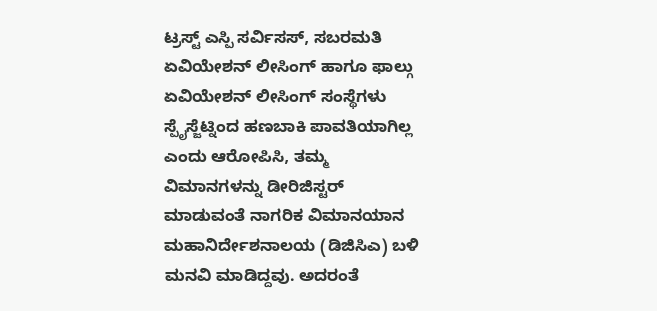ಟ್ರಸ್ಟ್ ಎಸ್ಪಿ ಸರ್ವಿಸಸ್, ಸಬರಮತಿ ಏವಿಯೇಶನ್ ಲೀಸಿಂಗ್ ಹಾಗೂ ಫಾಲ್ಗು ಏವಿಯೇಶನ್ ಲೀಸಿಂಗ್ ಸಂಸ್ಥೆಗಳು ಸ್ಪೈಸ್ಜೆಟ್ನಿಂದ ಹಣಬಾಕಿ ಪಾವತಿಯಾಗಿಲ್ಲ ಎಂದು ಆರೋಪಿಸಿ, ತಮ್ಮ ವಿಮಾನಗಳನ್ನು ಡೀರಿಜಿಸ್ಟರ್ ಮಾಡುವಂತೆ ನಾಗರಿಕ ವಿಮಾನಯಾನ ಮಹಾನಿರ್ದೇಶನಾಲಯ (ಡಿಜಿಸಿಎ) ಬಳಿ ಮನವಿ ಮಾಡಿದ್ದವು. ಅದರಂತೆ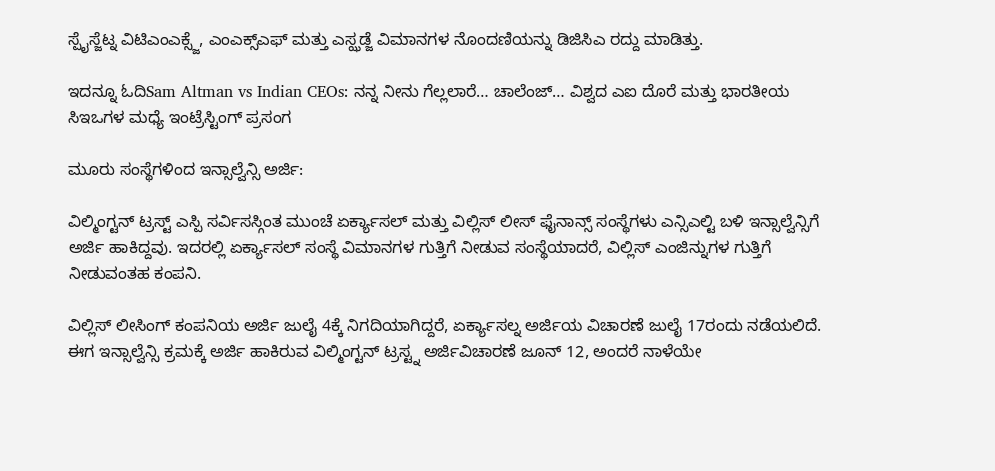ಸ್ಪೈಸ್ಜೆಟ್ನ ವಿಟಿಎಂಎಕ್ಸ್ಜೆ, ಎಂಎಕ್ಸ್ಎಫ್ ಮತ್ತು ಎಸ್ಝಡ್ಜೆ ವಿಮಾನಗಳ ನೊಂದಣಿಯನ್ನು ಡಿಜಿಸಿಎ ರದ್ದು ಮಾಡಿತ್ತು.

ಇದನ್ನೂ ಓದಿSam Altman vs Indian CEOs: ನನ್ನ ನೀನು ಗೆಲ್ಲಲಾರೆ… ಚಾಲೆಂಜ್… ವಿಶ್ವದ ಎಐ ದೊರೆ ಮತ್ತು ಭಾರತೀಯ ಸಿಇಒಗಳ ಮಧ್ಯೆ ಇಂಟ್ರೆಸ್ಟಿಂಗ್ ಪ್ರಸಂಗ

ಮೂರು ಸಂಸ್ಥೆಗಳಿಂದ ಇನ್ಸಾಲ್ವೆನ್ಸಿ ಅರ್ಜಿ:

ವಿಲ್ಮಿಂಗ್ಟನ್ ಟ್ರಸ್ಟ್ ಎಸ್ಪಿ ಸರ್ವಿಸಸ್ಗಿಂತ ಮುಂಚೆ ಏರ್ಕ್ಯಾಸಲ್ ಮತ್ತು ವಿಲ್ಲಿಸ್ ಲೀಸ್ ಫೈನಾನ್ಸ್ ಸಂಸ್ಥೆಗಳು ಎನ್ಸಿಎಲ್ಟಿ ಬಳಿ ಇನ್ಸಾಲ್ವೆನ್ಸಿಗೆ ಅರ್ಜಿ ಹಾಕಿದ್ದವು. ಇದರಲ್ಲಿ ಏರ್ಕ್ಯಾಸಲ್ ಸಂಸ್ಥೆ ವಿಮಾನಗಳ ಗುತ್ತಿಗೆ ನೀಡುವ ಸಂಸ್ಥೆಯಾದರೆ, ವಿಲ್ಲಿಸ್ ಎಂಜಿನ್ನುಗಳ ಗುತ್ತಿಗೆ ನೀಡುವಂತಹ ಕಂಪನಿ.

ವಿಲ್ಲಿಸ್ ಲೀಸಿಂಗ್ ಕಂಪನಿಯ ಅರ್ಜಿ ಜುಲೈ 4ಕ್ಕೆ ನಿಗದಿಯಾಗಿದ್ದರೆ, ಏರ್ಕ್ಯಾಸಲ್ನ ಅರ್ಜಿಯ ವಿಚಾರಣೆ ಜುಲೈ 17ರಂದು ನಡೆಯಲಿದೆ. ಈಗ ಇನ್ಸಾಲ್ವೆನ್ಸಿ ಕ್ರಮಕ್ಕೆ ಅರ್ಜಿ ಹಾಕಿರುವ ವಿಲ್ಮಿಂಗ್ಟನ್ ಟ್ರಸ್ಟ್ನ ಅರ್ಜಿವಿಚಾರಣೆ ಜೂನ್ 12, ಅಂದರೆ ನಾಳೆಯೇ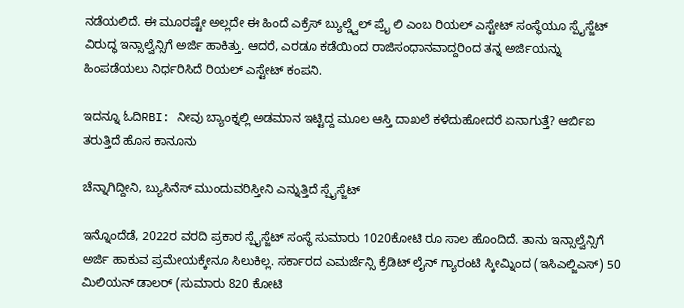ನಡೆಯಲಿದೆ. ಈ ಮೂರಷ್ಟೇ ಅಲ್ಲದೇ ಈ ಹಿಂದೆ ಎಕ್ರೆಸ್ ಬ್ಯುಲ್ಡ್ವೆಲ್ ಪ್ರೈ ಲಿ ಎಂಬ ರಿಯಲ್ ಎಸ್ಟೇಟ್ ಸಂಸ್ಥೆಯೂ ಸ್ಪೈಸ್ಜೆಟ್ ವಿರುದ್ಧ ಇನ್ಸಾಲ್ವೆನ್ಸಿಗೆ ಅರ್ಜಿ ಹಾಕಿತ್ತು. ಆದರೆ, ಎರಡೂ ಕಡೆಯಿಂದ ರಾಜಿಸಂಧಾನವಾದ್ದರಿಂದ ತನ್ನ ಅರ್ಜಿಯನ್ನು ಹಿಂಪಡೆಯಲು ನಿರ್ಧರಿಸಿದೆ ರಿಯಲ್ ಎಸ್ಟೇಟ್ ಕಂಪನಿ.

ಇದನ್ನೂ ಓದಿRBI: ನೀವು ಬ್ಯಾಂಕ್ನಲ್ಲಿ ಅಡಮಾನ ಇಟ್ಟಿದ್ದ ಮೂಲ ಆಸ್ತಿ ದಾಖಲೆ ಕಳೆದುಹೋದರೆ ಏನಾಗುತ್ತೆ? ಆರ್ಬಿಐ ತರುತ್ತಿದೆ ಹೊಸ ಕಾನೂನು

ಚೆನ್ನಾಗಿದ್ದೀನಿ, ಬ್ಯುಸಿನೆಸ್ ಮುಂದುವರಿಸ್ತೀನಿ ಎನ್ನುತ್ತಿದೆ ಸ್ಪೈಸ್ಜೆಟ್

ಇನ್ನೊಂದೆಡೆ, 2022ರ ವರದಿ ಪ್ರಕಾರ ಸ್ಪೈಸ್ಜೆಟ್ ಸಂಸ್ಥೆ ಸುಮಾರು 1020ಕೋಟಿ ರೂ ಸಾಲ ಹೊಂದಿದೆ. ತಾನು ಇನ್ಸಾಲ್ವೆನ್ಸಿಗೆ ಅರ್ಜಿ ಹಾಕುವ ಪ್ರಮೇಯಕ್ಕೇನೂ ಸಿಲುಕಿಲ್ಲ. ಸರ್ಕಾರದ ಎಮರ್ಜೆನ್ಸಿ ಕ್ರೆಡಿಟ್ ಲೈನ್ ಗ್ಯಾರಂಟಿ ಸ್ಕೀಮ್ನಿಂದ (ಇಸಿಎಲ್ಜಿಎಸ್) 50 ಮಿಲಿಯನ್ ಡಾಲರ್ (ಸುಮಾರು 820 ಕೋಟಿ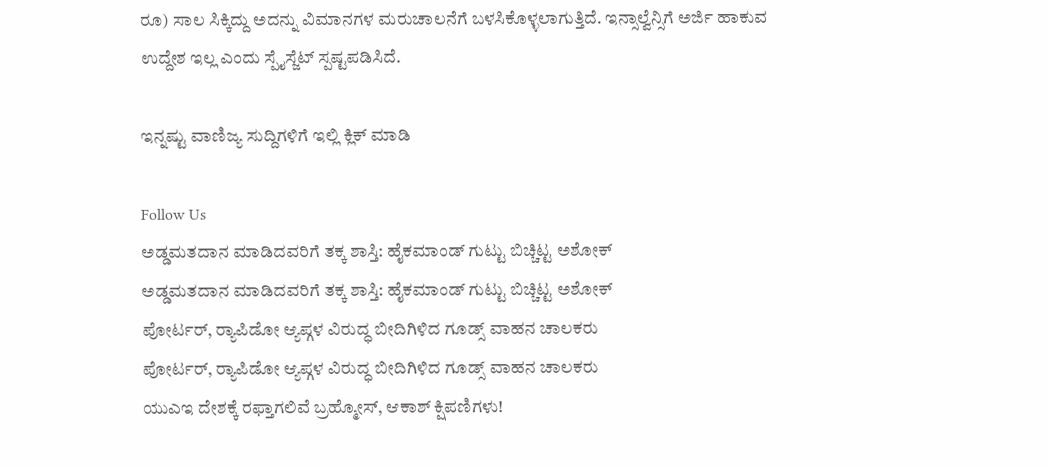ರೂ) ಸಾಲ ಸಿಕ್ಕಿದ್ದು ಅದನ್ನು ವಿಮಾನಗಳ ಮರುಚಾಲನೆಗೆ ಬಳಸಿಕೊಳ್ಳಲಾಗುತ್ತಿದೆ. ಇನ್ಸಾಲ್ವೆನ್ಸಿಗೆ ಅರ್ಜಿ ಹಾಕುವ ಉದ್ದೇಶ ಇಲ್ಲ ಎಂದು ಸ್ಪೈಸ್ಜೆಟ್ ಸ್ಪಷ್ಟಪಡಿಸಿದೆ.

ಇನ್ನಷ್ಟು ವಾಣಿಜ್ಯ ಸುದ್ದಿಗಳಿಗೆ ಇಲ್ಲಿ ಕ್ಲಿಕ್ ಮಾಡಿ

Follow Us
ಅಡ್ಡಮತದಾನ ಮಾಡಿದವರಿಗೆ ತಕ್ಕ ಶಾಸ್ತಿ: ಹೈಕಮಾಂಡ್ ಗುಟ್ಟು ಬಿಚ್ಚಿಟ್ಟ ಅಶೋಕ್
ಅಡ್ಡಮತದಾನ ಮಾಡಿದವರಿಗೆ ತಕ್ಕ ಶಾಸ್ತಿ: ಹೈಕಮಾಂಡ್ ಗುಟ್ಟು ಬಿಚ್ಚಿಟ್ಟ ಅಶೋಕ್
ಪೋರ್ಟರ್, ರ‍್ಯಾಪಿಡೋ ಆ್ಯಪ್ಗಳ ವಿರುದ್ಧ ಬೀದಿಗಿಳಿದ ಗೂಡ್ಸ್ ವಾಹನ ಚಾಲಕರು
ಪೋರ್ಟರ್, ರ‍್ಯಾಪಿಡೋ ಆ್ಯಪ್ಗಳ ವಿರುದ್ಧ ಬೀದಿಗಿಳಿದ ಗೂಡ್ಸ್ ವಾಹನ ಚಾಲಕರು
ಯುಎಇ ದೇಶಕ್ಕೆ ರಫ್ತಾಗಲಿವೆ ಬ್ರಹ್ಮೋಸ್, ಆಕಾಶ್ ಕ್ಷಿಪಣಿಗಳು!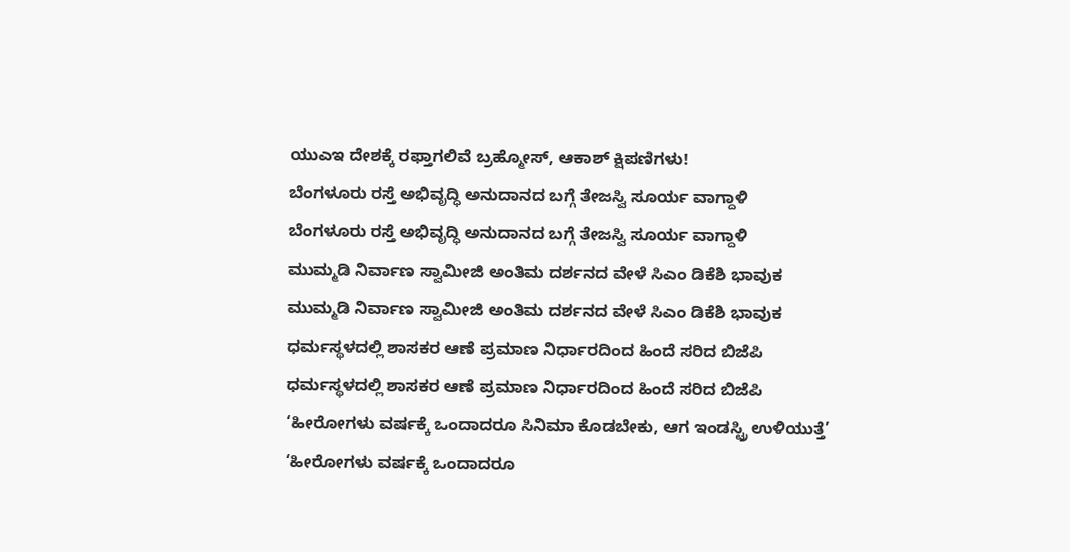ಯುಎಇ ದೇಶಕ್ಕೆ ರಫ್ತಾಗಲಿವೆ ಬ್ರಹ್ಮೋಸ್, ಆಕಾಶ್ ಕ್ಷಿಪಣಿಗಳು!
ಬೆಂಗಳೂರು ರಸ್ತೆ ಅಭಿವೃದ್ಧಿ ಅನುದಾನದ ಬಗ್ಗೆ ತೇಜಸ್ವಿ ಸೂರ್ಯ ವಾಗ್ದಾಳಿ
ಬೆಂಗಳೂರು ರಸ್ತೆ ಅಭಿವೃದ್ಧಿ ಅನುದಾನದ ಬಗ್ಗೆ ತೇಜಸ್ವಿ ಸೂರ್ಯ ವಾಗ್ದಾಳಿ
ಮುಮ್ಮಡಿ ನಿರ್ವಾಣ ಸ್ವಾಮೀಜಿ ಅಂತಿಮ ದರ್ಶನದ ವೇಳೆ ಸಿಎಂ ಡಿಕೆಶಿ ಭಾವುಕ
ಮುಮ್ಮಡಿ ನಿರ್ವಾಣ ಸ್ವಾಮೀಜಿ ಅಂತಿಮ ದರ್ಶನದ ವೇಳೆ ಸಿಎಂ ಡಿಕೆಶಿ ಭಾವುಕ
ಧರ್ಮಸ್ಥಳದಲ್ಲಿ ಶಾಸಕರ ಆಣೆ ಪ್ರಮಾಣ ನಿರ್ಧಾರದಿಂದ ಹಿಂದೆ ಸರಿದ ಬಿಜೆಪಿ
ಧರ್ಮಸ್ಥಳದಲ್ಲಿ ಶಾಸಕರ ಆಣೆ ಪ್ರಮಾಣ ನಿರ್ಧಾರದಿಂದ ಹಿಂದೆ ಸರಿದ ಬಿಜೆಪಿ
‘ಹೀರೋಗಳು ವರ್ಷಕ್ಕೆ ಒಂದಾದರೂ ಸಿನಿಮಾ ಕೊಡಬೇಕು, ಆಗ ಇಂಡಸ್ಟ್ರಿ ಉಳಿಯುತ್ತೆ’
‘ಹೀರೋಗಳು ವರ್ಷಕ್ಕೆ ಒಂದಾದರೂ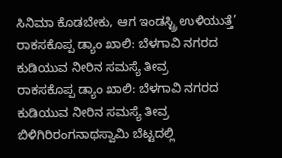ಸಿನಿಮಾ ಕೊಡಬೇಕು, ಆಗ ಇಂಡಸ್ಟ್ರಿ ಉಳಿಯುತ್ತೆ’
ರಾಕಸಕೊಪ್ಪ ಡ್ಯಾಂ ಖಾಲಿ: ಬೆಳಗಾವಿ ನಗರದ ಕುಡಿಯುವ ನೀರಿನ ಸಮಸ್ಯೆ ತೀವ್ರ
ರಾಕಸಕೊಪ್ಪ ಡ್ಯಾಂ ಖಾಲಿ: ಬೆಳಗಾವಿ ನಗರದ ಕುಡಿಯುವ ನೀರಿನ ಸಮಸ್ಯೆ ತೀವ್ರ
ಬಿಳಿಗಿರಿರಂಗನಾಥಸ್ವಾಮಿ ಬೆಟ್ಟದಲ್ಲಿ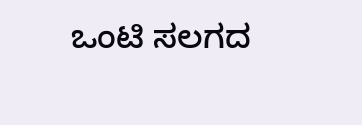ಒಂಟಿ ಸಲಗದ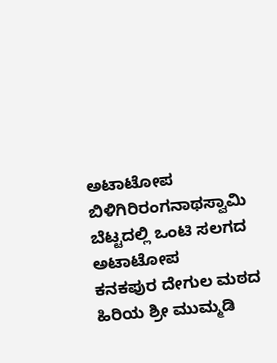ಅಟಾಟೋಪ
ಬಿಳಿಗಿರಿರಂಗನಾಥಸ್ವಾಮಿ ಬೆಟ್ಟದಲ್ಲಿ ಒಂಟಿ ಸಲಗದ ಅಟಾಟೋಪ
ಕನಕಪುರ ದೇಗುಲ ಮಠದ ಹಿರಿಯ ಶ್ರೀ ಮುಮ್ಮಡಿ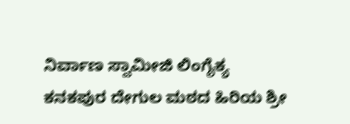ನಿರ್ವಾಣ ಸ್ವಾಮೀಜಿ ಲಿಂಗೈಕ್ಯ
ಕನಕಪುರ ದೇಗುಲ ಮಠದ ಹಿರಿಯ ಶ್ರೀ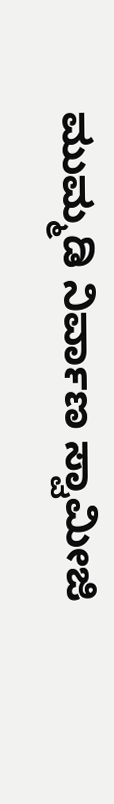ಮುಮ್ಮಡಿ ನಿರ್ವಾಣ ಸ್ವಾಮೀಜಿ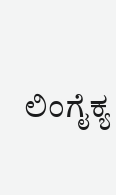ಲಿಂಗೈಕ್ಯ